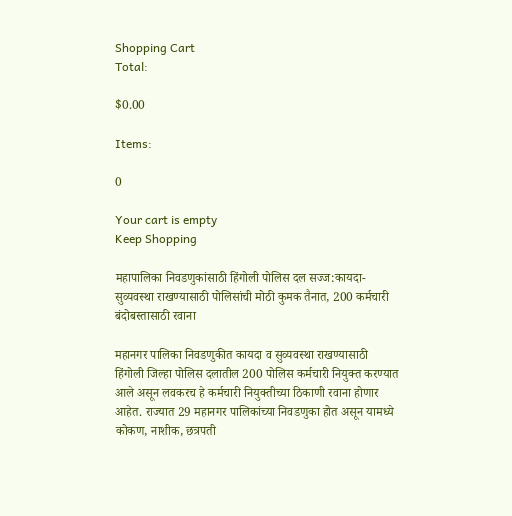Shopping Cart
Total:

$0.00

Items:

0

Your cart is empty
Keep Shopping

महापालिका निवडणुकांसाठी हिंगोली पोलिस दल सज्ज:कायदा-सुव्यवस्था राखण्यासाठी पोलिसांची मोठी कुमक तैनात, 200 कर्मचारी बंदोबस्तासाठी रवाना

महानगर पालिका निवडणुकीत कायदा व सुव्यवस्था राखण्यासाठी हिंगोली जिल्हा पोलिस दलातील 200 पोलिस कर्मचारी नियुक्त करण्यात आले असून लवकरच हे कर्मचारी नियुक्तीच्या ठिकाणी रवाना होणार आहेत. राज्यात 29 महानगर पालिकांच्या निवडणुका होत असून यामध्ये कोकण, नाशीक, छत्रपती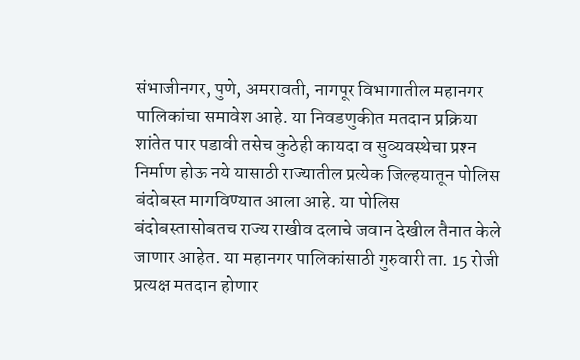संभाजीनगर, पुणे, अमरावती, नागपूर विभागातील महानगर पालिकांचा समावेश आहे. या निवडणुकीत मतदान प्रक्रिया शांतेत पार पडावी तसेच कुठेही कायदा व सुव्यवस्थेचा प्रश्‍न निर्माण होऊ नये यासाठी राज्यातील प्रत्येक जिल्हयातून पोलिस बंदोबस्त मागविण्यात आला आहे. या पोलिस बंदोबस्तासोबतच राज्य राखीव दलाचे जवान देखील तैनात केले जाणार आहेत. या महानगर पालिकांसाठी गुरुवारी ता. 15 रोजी प्रत्यक्ष मतदान होणार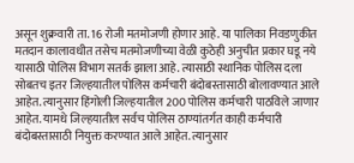असून शुक्रवारी ता. 16 रोजी मतमोजणी होणार आहे. या पालिका निवडणुकीत मतदान कालावधीत तसेच मतमोजणीच्या वेळी कुठेही अनुचीत प्रकार घडू नये यासाठी पोलिस विभाग सतर्क झाला आहे. त्यासाठी स्थानिक पोलिस दला सोबतच इतर जिल्हयातील पोलिस कर्मचारी बंदोबस्तासाठी बोलावण्यात आले आहेत. त्यानुसार हिंगोली जिल्हयातील 200 पोलिस कर्मचारी पाठविले जाणार आहेत. यामधे जिल्हयातील सर्वच पोलिस ठाण्यांतर्गत काही कर्मचारी बंदोबस्तासाठी नियुक्त करण्यात आले आहेत. त्यानुसार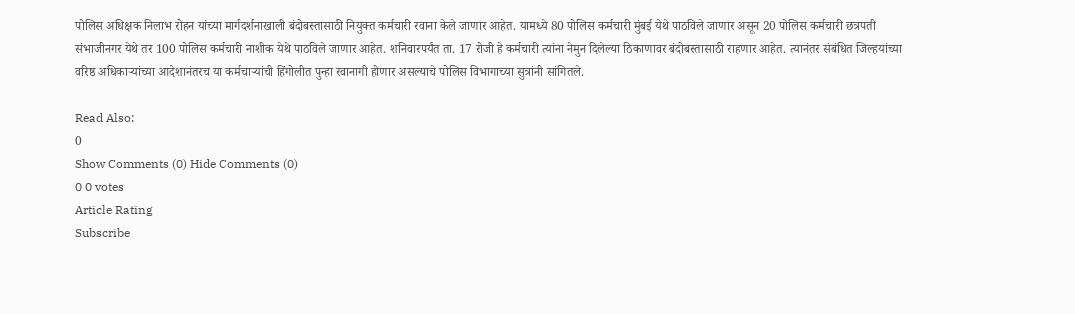पोलिस अधिक्षक निलाभ रोहन यांच्या मार्गदर्शनाखाली बंदोबस्तासाठी नियुक्त कर्मचारी रवाना केले जाणार आहेत. यामध्ये 80 पोलिस कर्मचारी मुंबई येथे पाठविले जाणार असून 20 पोलिस कर्मचारी छत्रपती संभाजीनगर येथे तर 100 पोलिस कर्मचारी नाशीक येथे पाठविले जाणार आहेत. शनिवारपर्यंत ता. 17 रोजी हे कर्मचारी त्यांना नेमुन दिलेल्या ठिकाणावर बंदोबस्तासाठी राहणार आहेत. त्यानंतर संबंधित जिल्हयांच्या वरिष्ठ अधिकाऱ्यांच्या आदेशानंतरच या कर्मचाऱ्यांची हिंगोलीत पुन्हा रवानागी होणार असल्याचे पोलिस विभागाच्या सुत्रांनी सांगितले.

Read Also:
0
Show Comments (0) Hide Comments (0)
0 0 votes
Article Rating
Subscribe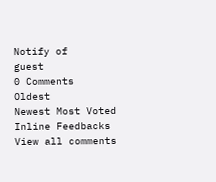Notify of
guest
0 Comments
Oldest
Newest Most Voted
Inline Feedbacks
View all comments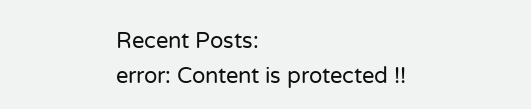Recent Posts:
error: Content is protected !!